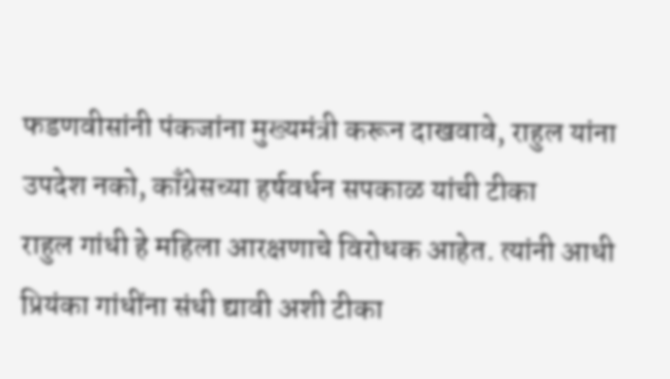फडणवीसांनी पंकजांना मुख्यमंत्री करून दाखवावे, राहुल यांना उपदेश नको, काँग्रेसच्या हर्षवर्धन सपकाळ यांची टीका
राहुल गांधी हे महिला आरक्षणाचे विरोधक आहेत. त्यांनी आधी प्रियंका गांधींना संधी द्यावी अशी टीका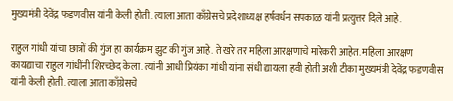मुख्यमंत्री देवेंद्र फडणवीस यांनी केली होती. त्याला आता काँग्रेसचे प्रदेशाध्यक्ष हर्षवर्धन सपकाळ यांनी प्रत्युत्तर दिले आहे.

राहुल गांधी यांचा छात्रों की गुंज हा कार्यक्रम झुट की गुंज आहे. ते खरे तर महिला आरक्षणाचे मारेकरी आहेत. महिला आरक्षण कायद्याचा राहुल गांधींनी शिरच्छेद केला. त्यांनी आधी प्रियंका गांधी यांना संधी द्यायला हवी होती अशी टीका मुख्यमंत्री देवेंद्र फडणवीस यांनी केली होती. त्याला आता काँग्रेसचे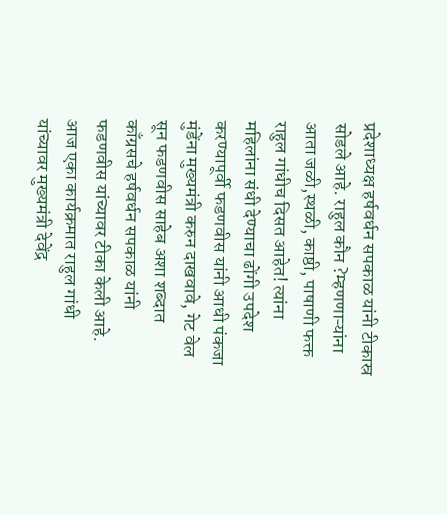प्रदेशाध्यक्ष हर्षवर्धन सपकाळ यांनी टीकास्र सोडले आहे. राहुल कौन ?म्हणणाऱ्यांना आता जळी,स्थळी, काष्ठी, पाषाणी फक्त राहुल गांधीच दिसत आहेत! त्यांना महिलांना संधी देण्याचा ढोंगी उपदेश करण्यापूर्वी फडणवीस यांनी आधी पंकजा मुंडेंना मुख्यमंत्री करुन दाखवावे, गेट वेल सून फडणवीस साहेब अशा शब्दात काँग्रसचे हर्षवर्धन सपकाळ यांनी फडणवीस यांच्यावर टीका केली आहे.
आज एका कार्यक्रमात राहुल गांधी यांच्यावर मुख्यमंत्री देवेंद्र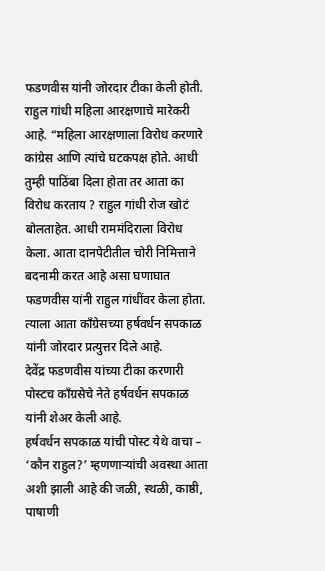फडणवीस यांनी जोरदार टीका केली होती. राहुल गांधी महिला आरक्षणाचे मारेकरी आहे. “महिला आरक्षणाला विरोध करणारे कांग्रेस आणि त्यांचे घटकपक्ष होते. आधी तुम्ही पाठिंबा दिला होता तर आता का विरोध करताय ? राहुल गांधी रोज खोटं बोलताहेत. आधी राममंदिराला विरोध केला. आता दानपेटीतील चोरी निमित्ताने बदनामी करत आहे असा घणाघात फडणवीस यांनी राहुल गांधींवर केला होता. त्याला आता काँग्रेसच्या हर्षवर्धन सपकाळ यांनी जोरदार प्रत्युत्तर दिले आहे.
देवेंद्र फडणवीस यांच्या टीका करणारी पोस्टच काँग्रसेचे नेते हर्षवर्धन सपकाळ यांनी शेअर केली आहे.
हर्षवर्धन सपकाळ यांची पोस्ट येथे वाचा –
‘कौन राहुल?’ म्हणणाऱ्यांची अवस्था आता अशी झाली आहे की जळी, स्थळी, काष्ठी, पाषाणी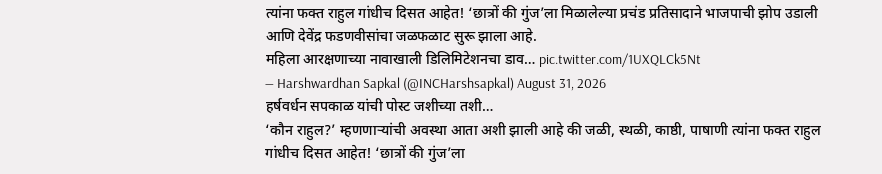त्यांना फक्त राहुल गांधीच दिसत आहेत! ‘छात्रों की गुंज’ला मिळालेल्या प्रचंड प्रतिसादाने भाजपाची झोप उडाली आणि देवेंद्र फडणवीसांचा जळफळाट सुरू झाला आहे.
महिला आरक्षणाच्या नावाखाली डिलिमिटेशनचा डाव… pic.twitter.com/1UXQLCk5Nt
— Harshwardhan Sapkal (@INCHarshsapkal) August 31, 2026
हर्षवर्धन सपकाळ यांची पोस्ट जशीच्या तशी…
‘कौन राहुल?’ म्हणणाऱ्यांची अवस्था आता अशी झाली आहे की जळी, स्थळी, काष्ठी, पाषाणी त्यांना फक्त राहुल गांधीच दिसत आहेत! ‘छात्रों की गुंज’ला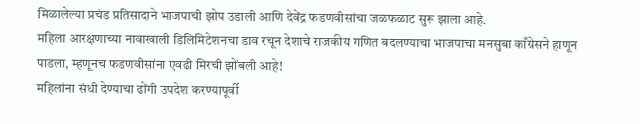मिळालेल्या प्रचंड प्रतिसादाने भाजपाची झोप उडाली आणि देवेंद्र फडणवीसांचा जळफळाट सुरू झाला आहे.
महिला आरक्षणाच्या नावाखाली डिलिमिटेशनचा डाव रचून देशाचे राजकीय गणित बदलण्याचा भाजपाचा मनसुबा काँग्रेसने हाणून पाडला, म्हणूनच फडणवीसांना एवढी मिरची झोंबली आहे!
महिलांना संधी देण्याचा ढोंगी उपदेश करण्यापूर्वी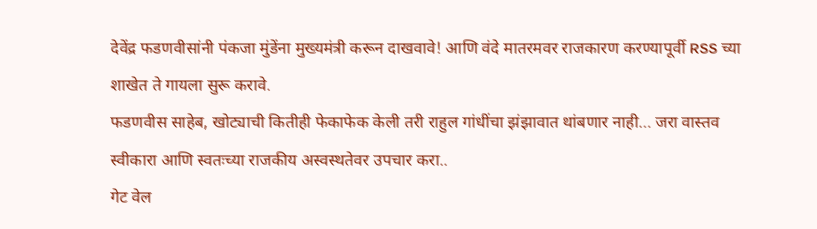देवेंद्र फडणवीसांनी पंकजा मुंडेंना मुख्यमंत्री करून दाखवावे! आणि वंदे मातरमवर राजकारण करण्यापूर्वी RSS च्या शाखेत ते गायला सुरू करावे.
फडणवीस साहेब, खोट्याची कितीही फेकाफेक केली तरी राहुल गांधींचा झंझावात थांबणार नाही… जरा वास्तव स्वीकारा आणि स्वतःच्या राजकीय अस्वस्थतेवर उपचार करा..
गेट वेल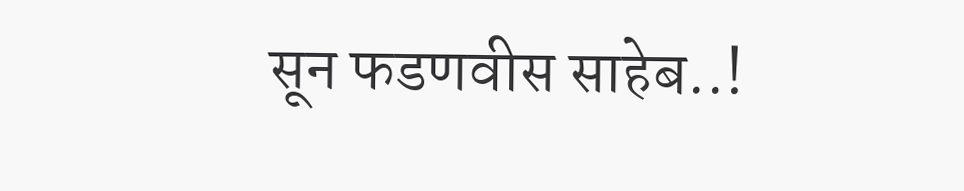सून फडणवीस साहेब..!